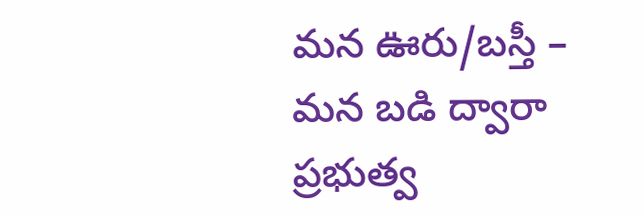మన ఊరు/బస్తీ – మన బడి ద్వారా ప్రభుత్వ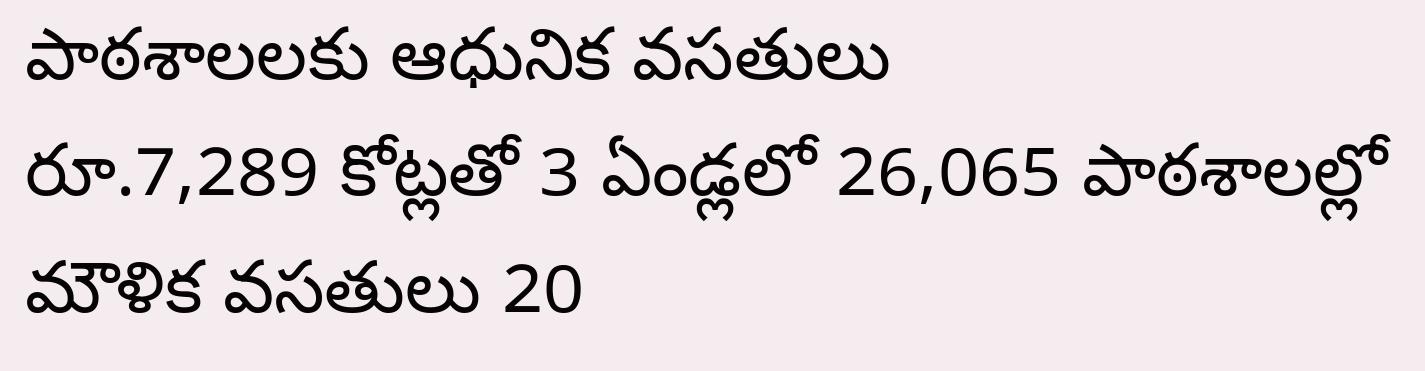పాఠశాలలకు ఆధునిక వసతులు
రూ.7,289 కోట్లతో 3 ఏండ్లలో 26,065 పాఠశాలల్లో మౌళిక వసతులు 20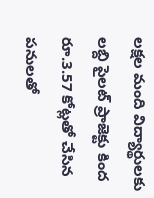లక్షల మంది విద్యార్థులకు లబ్ది పైలట్ ప్రాజెక్టు కింద రూ.3.57 కోట్లతో చేసిన పనులతో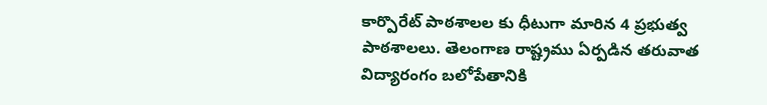కార్పొరేట్ పాఠశాలల కు ధీటుగా మారిన 4 ప్రభుత్వ పాఠశాలలు. తెలంగాణ రాష్ట్రము ఏర్పడిన తరువాత విద్యారంగం బలోపేతానికి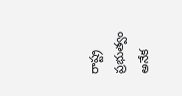రాష్ట్ర ప్రభుత్వం అనేక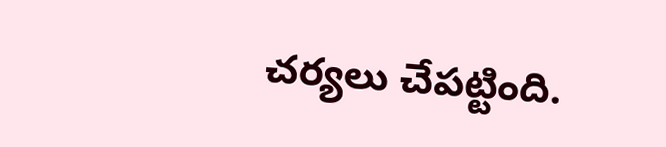చర్యలు చేపట్టింది.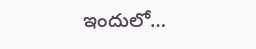ఇందులో…